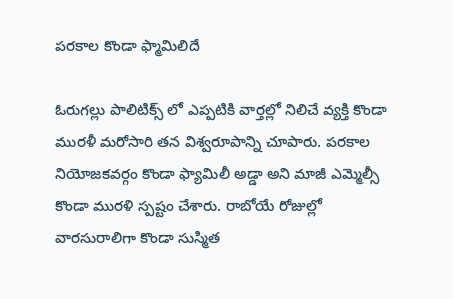పరకాల కొండా ఫ్మామిలిదే

ఓరుగల్లు పాలిటిక్స్ లో ఎప్పటికి వార్తల్లో నిలిచే వ్యక్తి కొండా మురళీ మరోసారి తన విశ్వరూపాన్ని చూపారు. పరకాల నియోజకవర్గం కొండా ఫ్యామిలీ అడ్డా అని మాజీ ఎమ్మెల్సీ కొండా మురళి స్పష్టం చేశారు. రాబోయే రోజుల్లో వారసురాలిగా కొండా సుస్మిత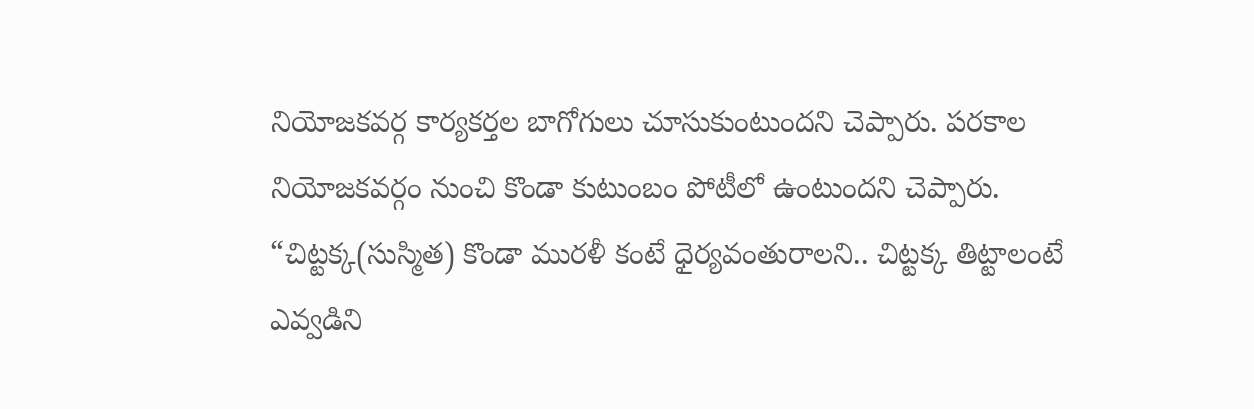నియోజకవర్గ కార్యకర్తల బాగోగులు చూసుకుంటుందని చెప్పారు. పరకాల నియోజకవర్గం నుంచి కొండా కుటుంబం పోటీలో ఉంటుందని చెప్పారు. “చిట్టక్క(సుస్మిత) కొండా మురళీ కంటే ధైర్యవంతురాలని.. చిట్టక్క తిట్టాలంటే ఎవ్వడిని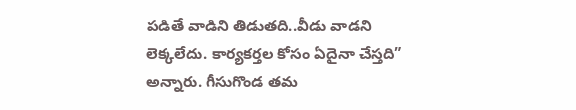పడితే వాడిని తిడుతది..వీడు వాడని లెక్కలేదు. కార్యకర్తల కోసం ఏదైనా చేస్తది” అన్నారు. గీసుగొండ తమ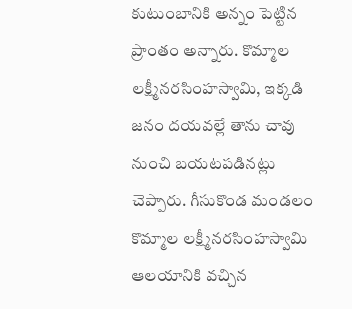కుటుంబానికి అన్నం పెట్టిన ప్రాంతం అన్నారు. కొమ్మాల లక్ష్మీనరసింహస్వామి, ఇక్కడి జనం దయవల్లే తాను చావు నుంచి బయటపడినట్లు చెప్పారు. గీసుకొండ మండలం కొమ్మాల లక్ష్మీనరసింహస్వామి ఆలయానికి వచ్చిన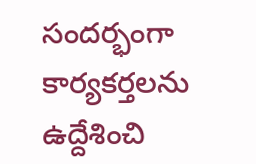సందర్భంగా కార్యకర్తలను ఉద్దేశించి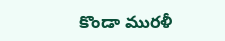కొండా మురళీ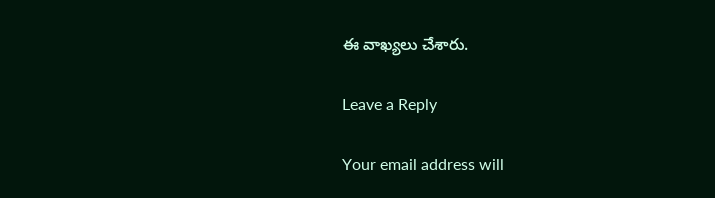ఈ వాఖ్యలు చేశారు.

Leave a Reply

Your email address will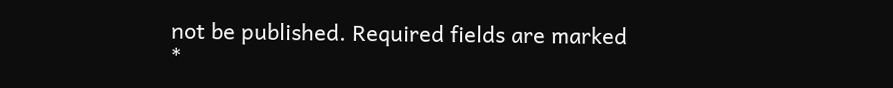not be published. Required fields are marked *